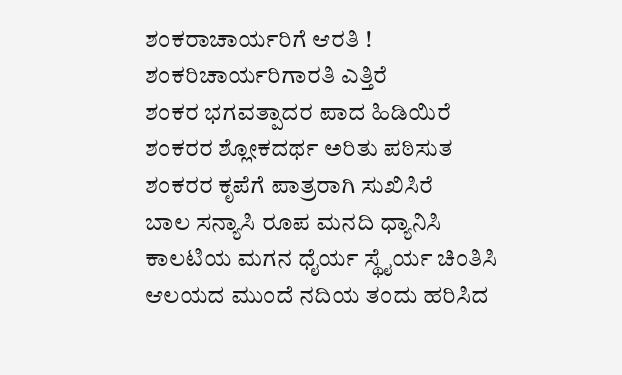ಶಂಕರಾಚಾರ್ಯರಿಗೆ ಆರತಿ !
ಶಂಕರಿಚಾರ್ಯರಿಗಾರತಿ ಎತ್ತಿರೆ
ಶಂಕರ ಭಗವತ್ಪಾದರ ಪಾದ ಹಿಡಿಯಿರೆ
ಶಂಕರರ ಶ್ಲೋಕದರ್ಥ ಅರಿತು ಪಠಿಸುತ
ಶಂಕರರ ಕೃಪೆಗೆ ಪಾತ್ರರಾಗಿ ಸುಖಿಸಿರೆ
ಬಾಲ ಸನ್ಯಾಸಿ ರೂಪ ಮನದಿ ಧ್ಯಾನಿಸಿ
ಕಾಲಟಿಯ ಮಗನ ಧೈರ್ಯ ಸ್ಥೈರ್ಯ ಚಿಂತಿಸಿ
ಆಲಯದ ಮುಂದೆ ನದಿಯ ತಂದು ಹರಿಸಿದ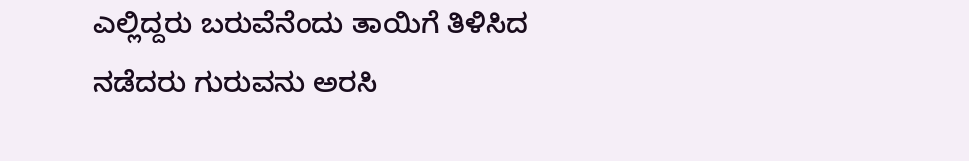ಎಲ್ಲಿದ್ದರು ಬರುವೆನೆಂದು ತಾಯಿಗೆ ತಿಳಿಸಿದ
ನಡೆದರು ಗುರುವನು ಅರಸಿ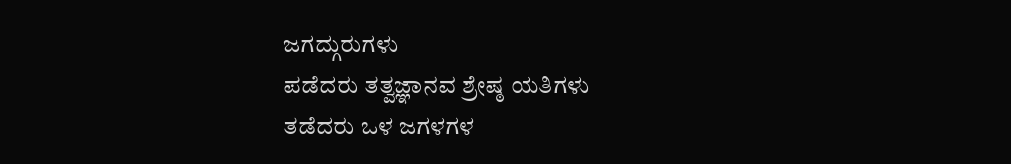ಜಗದ್ಗುರುಗಳು
ಪಡೆದರು ತತ್ವಜ್ಞಾನವ ಶ್ರೇಷ್ಠ ಯತಿಗಳು
ತಡೆದರು ಒಳ ಜಗಳಗಳ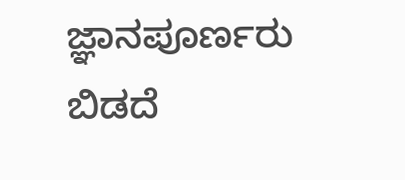ಜ್ಞಾನಪೂರ್ಣರು
ಬಿಡದೆ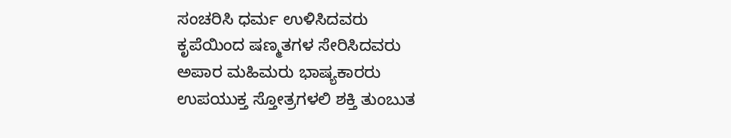ಸಂಚರಿಸಿ ಧರ್ಮ ಉಳಿಸಿದವರು
ಕೃಪೆಯಿಂದ ಷಣ್ಮತಗಳ ಸೇರಿಸಿದವರು
ಅಪಾರ ಮಹಿಮರು ಭಾಷ್ಯಕಾರರು
ಉಪಯುಕ್ತ ಸ್ತೋತ್ರಗಳಲಿ ಶಕ್ತಿ ತುಂಬುತ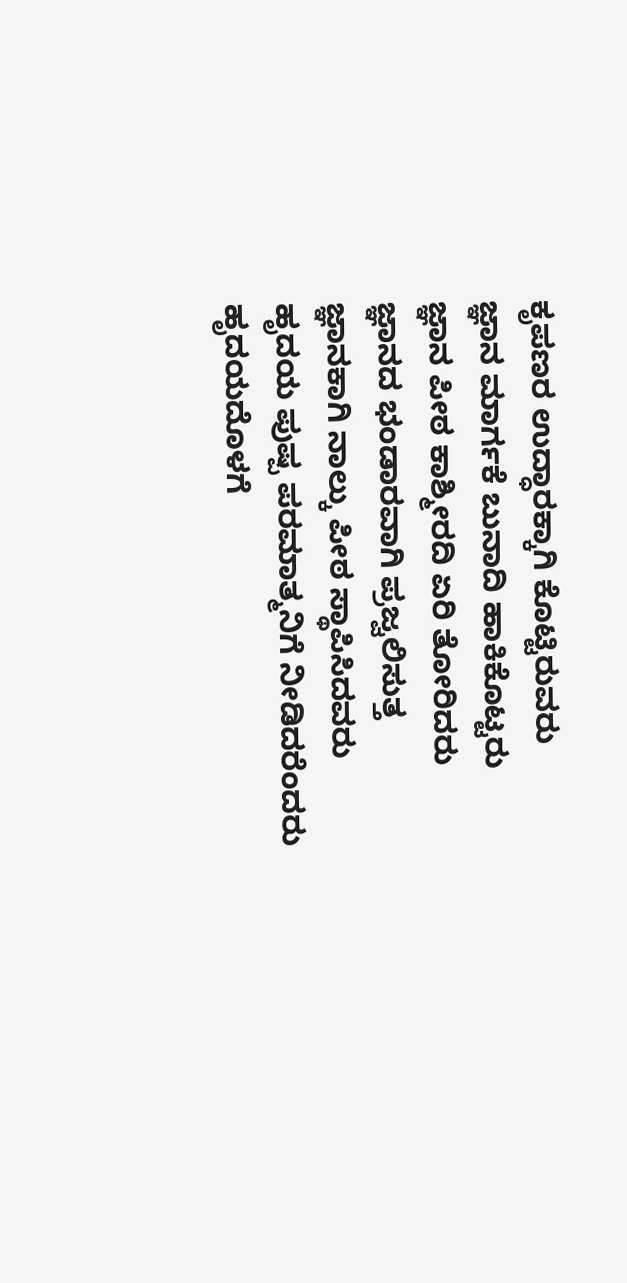ಕೃಪಣರ ಉದ್ಧಾರಕ್ಕಾಗಿ ಕೊಟ್ಟಿರುವರು
ಜ್ಞಾನ ಮಾರ್ಗಕೆ ಬುನಾದಿ ಹಾಕಿಕೊಟ್ಟರು
ಜ್ಞಾನ ಪೀಠ ಕಾಶ್ಮೀರದಿ ಏರಿ ತೋರಿದರು
ಜ್ಞಾನದ ಭಂಡಾರವಾಗಿ ಪ್ರಜ್ವಲಿಸುತ್ತ
ಜ್ಞಾನಕಾಗಿ ನಾಲ್ಕು ಪೀಠ ಸ್ಥಾಪಿಸಿದವರು
ಹೃದಯ ಪುಷ್ಪ ಪರಮಾತ್ಮನಿಗೆ ನೀಡಿದರೆಂದರು
ಹೃದಯದೊಳಗೆ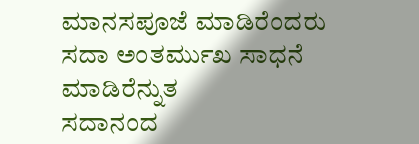ಮಾನಸಪೂಜೆ ಮಾಡಿರೆಂದರು
ಸದಾ ಅಂತರ್ಮುಖ ಸಾಧನೆ ಮಾಡಿರೆನ್ನುತ
ಸದಾನಂದ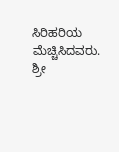ಸಿರಿಹರಿಯ ಮೆಚ್ಚಿಸಿದವರು.
ಶ್ರೀ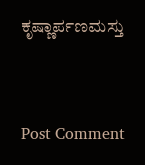ಕೃಷ್ಣಾರ್ಪಣಮಸ್ತು


Post Comment